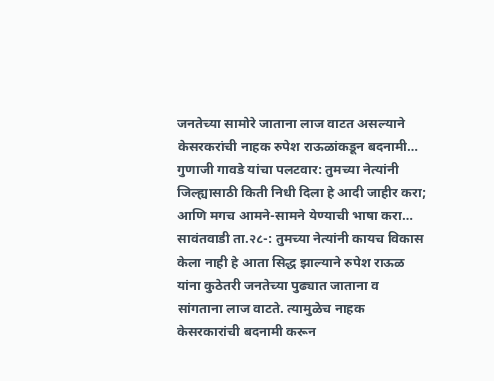जनतेच्या सामोरे जाताना लाज वाटत असल्याने केसरकरांची नाहक रुपेश राऊळांकडून बदनामी…
गुणाजी गावडे यांचा पलटवार: तुमच्या नेत्यांनी जिल्ह्यासाठी किती निधी दिला हे आदी जाहीर करा; आणि मगच आमने-सामने येण्याची भाषा करा… सावंतवाडी ता.२८-: तुमच्या नेत्यांनी कायच विकास केला नाही हे आता सिद्ध झाल्याने रुपेश राऊळ यांना कुठेतरी जनतेच्या पुढ्यात जाताना व सांगताना लाज वाटते. त्यामुळेच नाहक केसरकारांची बदनामी करून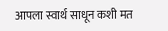आपला स्वार्थ साधून कशी मत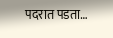पदरात पडता…